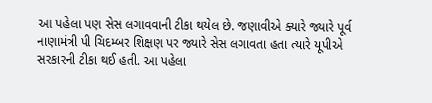આ પહેલા પણ સેસ લગાવવાની ટીકા થયેલ છે. જણાવીએ ક્યારે જ્યારે પૂર્વ નાણામંત્રી પી ચિદમ્બર શિક્ષણ પર જ્યારે સેસ લગાવતા હતા ત્યારે યૂપીએ સરકારની ટીકા થઈ હતી. આ પહેલા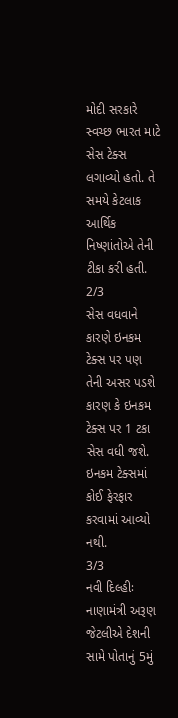મોદી સરકારે સ્વચ્છ ભારત માટે સેસ ટેક્સ લગાવ્યો હતો. તે સમયે કેટલાક આર્થિક નિષ્ણાંતોએ તેની ટીકા કરી હતી.
2/3
સેસ વધવાને કારણે ઇનકમ ટેક્સ પર પણ તેની અસર પડશે કારણ કે ઇનકમ ટેક્સ પર 1 ટકા સેસ વધી જશે. ઇનકમ ટેક્સમાં કોઈ ફેરફાર કરવામાં આવ્યો નથી.
3/3
નવી દિલ્હીઃ નાણામંત્રી અરૂણ જેટલીએ દેશની સામે પોતાનું 5મું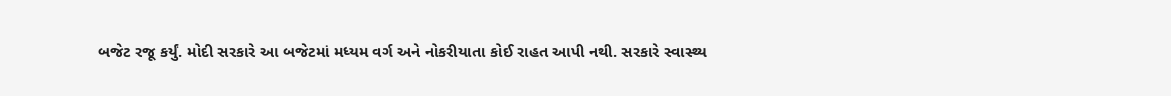બજેટ રજૂ કર્યું. મોદી સરકારે આ બજેટમાં મધ્યમ વર્ગ અને નોકરીયાતા કોઈ રાહત આપી નથી. સરકારે સ્વાસ્થ્ય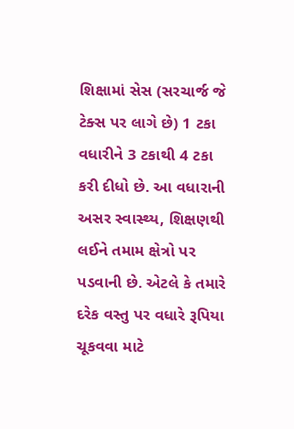શિક્ષામાં સેસ (સરચાર્જ જે ટેક્સ પર લાગે છે) 1 ટકા વધારીને 3 ટકાથી 4 ટકા કરી દીધો છે. આ વધારાની અસર સ્વાસ્થ્ય, શિક્ષણથી લઈને તમામ ક્ષેત્રો પર પડવાની છે. એટલે કે તમારે દરેક વસ્તુ પર વધારે રૂપિયા ચૂકવવા માટે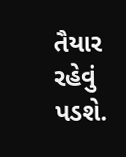તૈયાર રહેવું પડશે.